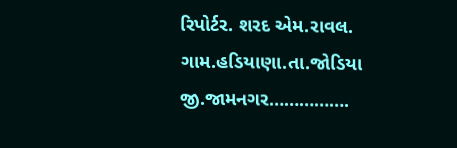રિપોર્ટર. શરદ એમ.રાવલ.
ગામ.હડિયાણા.તા.જોડિયા
જી.જામનગર…………….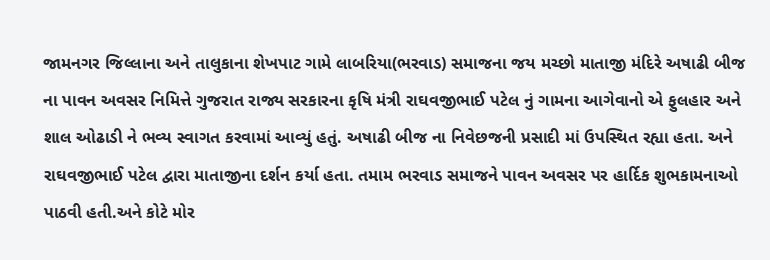જામનગર જિલ્લાના અને તાલુકાના શેખપાટ ગામે લાબરિયા(ભરવાડ) સમાજના જય મચ્છો માતાજી મંદિરે અષાઢી બીજ ના પાવન અવસર નિમિત્તે ગુજરાત રાજ્ય સરકારના કૃષિ મંત્રી રાઘવજીભાઈ પટેલ નું ગામના આગેવાનો એ ફુલહાર અને શાલ ઓઢાડી ને ભવ્ય સ્વાગત કરવામાં આવ્યું હતું. અષાઢી બીજ ના નિવેછજની પ્રસાદી માં ઉપસ્થિત રહ્યા હતા. અને રાઘવજીભાઈ પટેલ દ્વારા માતાજીના દર્શન કર્યા હતા. તમામ ભરવાડ સમાજને પાવન અવસર પર હાર્દિક શુભકામનાઓ પાઠવી હતી.અને કોટે મોર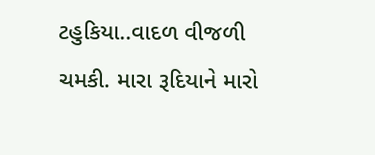ટહુકિયા..વાદળ વીજળી ચમકી. મારા રૂદિયાને મારો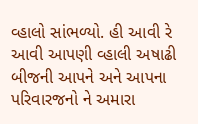વ્હાલો સાંભળ્યો. હી આવી રે આવી આપણી વ્હાલી અષાઢી બીજની આપને અને આપના પરિવારજનો ને અમારા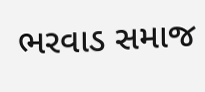ભરવાડ સમાજ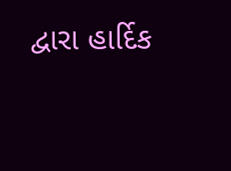દ્વારા હાર્દિક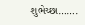શુભેચ્છા…….